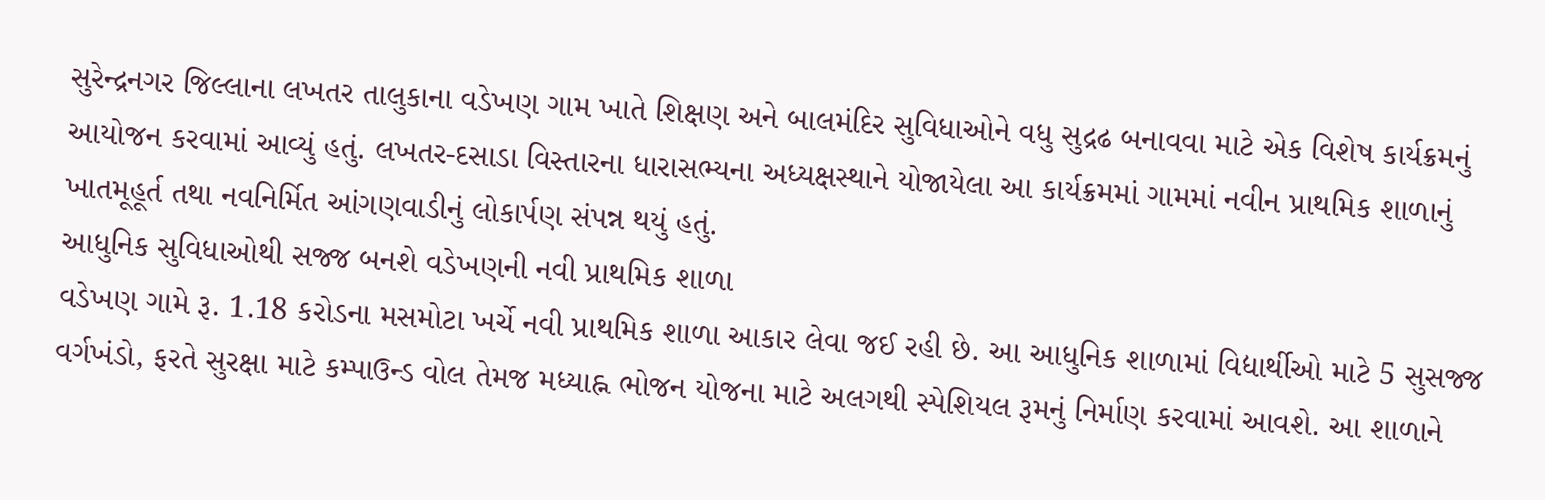સુરેન્દ્રનગર જિલ્લાના લખતર તાલુકાના વડેખણ ગામ ખાતે શિક્ષણ અને બાલમંદિર સુવિધાઓને વધુ સુદ્રઢ બનાવવા માટે એક વિશેષ કાર્યક્રમનું આયોજન કરવામાં આવ્યું હતું. લખતર-દસાડા વિસ્તારના ધારાસભ્યના અધ્યક્ષસ્થાને યોજાયેલા આ કાર્યક્રમમાં ગામમાં નવીન પ્રાથમિક શાળાનું ખાતમૂહૂર્ત તથા નવનિર્મિત આંગણવાડીનું લોકાર્પણ સંપન્ન થયું હતું.
આધુનિક સુવિધાઓથી સજ્જ બનશે વડેખણની નવી પ્રાથમિક શાળા
વડેખણ ગામે રૂ. 1.18 કરોડના મસમોટા ખર્ચે નવી પ્રાથમિક શાળા આકાર લેવા જઈ રહી છે. આ આધુનિક શાળામાં વિદ્યાર્થીઓ માટે 5 સુસજ્જ વર્ગખંડો, ફરતે સુરક્ષા માટે કમ્પાઉન્ડ વોલ તેમજ મધ્યાહ્ન ભોજન યોજના માટે અલગથી સ્પેશિયલ રૂમનું નિર્માણ કરવામાં આવશે. આ શાળાને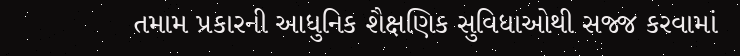તમામ પ્રકારની આધુનિક શૈક્ષણિક સુવિધાઓથી સજ્જ કરવામાં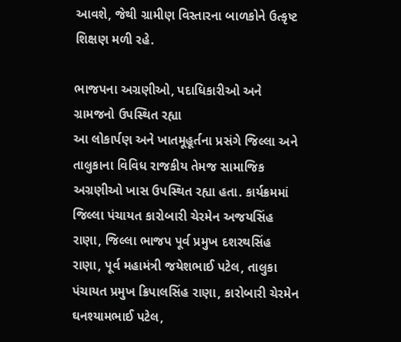આવશે, જેથી ગ્રામીણ વિસ્તારના બાળકોને ઉત્કૃષ્ટ શિક્ષણ મળી રહે.

ભાજપના અગ્રણીઓ, પદાધિકારીઓ અને ગ્રામજનો ઉપસ્થિત રહ્યા
આ લોકાર્પણ અને ખાતમૂહૂર્તના પ્રસંગે જિલ્લા અને તાલુકાના વિવિધ રાજકીય તેમજ સામાજિક અગ્રણીઓ ખાસ ઉપસ્થિત રહ્યા હતા. કાર્યક્રમમાં જિલ્લા પંચાયત કારોબારી ચેરમેન અજયસિંહ રાણા, જિલ્લા ભાજપ પૂર્વ પ્રમુખ દશરથસિંહ રાણા, પૂર્વ મહામંત્રી જયેશભાઈ પટેલ, તાલુકા પંચાયત પ્રમુખ ક્રિપાલસિંહ રાણા, કારોબારી ચેરમેન ઘનશ્યામભાઈ પટેલ,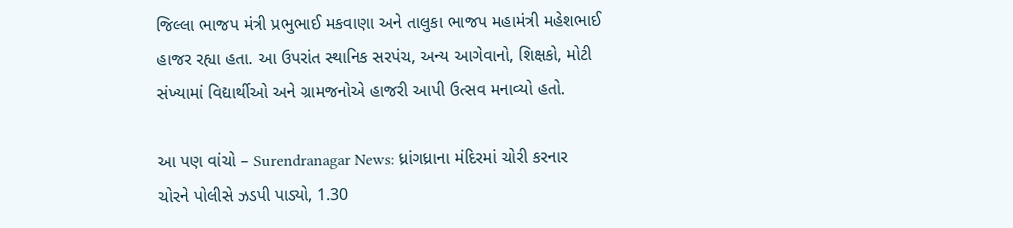જિલ્લા ભાજપ મંત્રી પ્રભુભાઈ મકવાણા અને તાલુકા ભાજપ મહામંત્રી મહેશભાઈ હાજર રહ્યા હતા. આ ઉપરાંત સ્થાનિક સરપંચ, અન્ય આગેવાનો, શિક્ષકો, મોટી સંખ્યામાં વિદ્યાર્થીઓ અને ગ્રામજનોએ હાજરી આપી ઉત્સવ મનાવ્યો હતો.

આ પણ વાંચો – Surendranagar News: ધ્રાંગધ્રાના મંદિરમાં ચોરી કરનાર ચોરને પોલીસે ઝડપી પાડ્યો, 1.30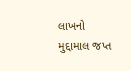લાખનો મુદ્દામાલ જપ્ત